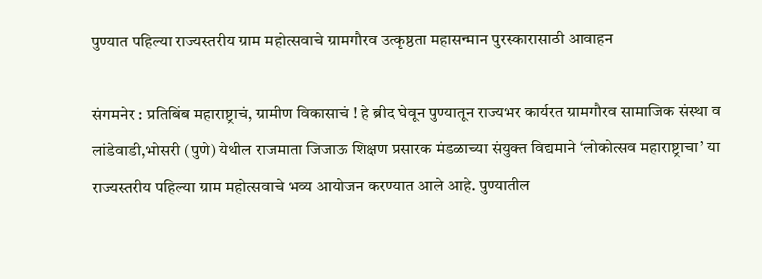पुण्यात पहिल्या राज्यस्तरीय ग्राम महोत्सवाचे ग्रामगौरव उत्कृष्ठता महासन्मान पुरस्कारासाठी आवाहन

संगमनेर : प्रतिबिंब महाराष्ट्राचं, ग्रामीण विकासाचं ! हे ब्रीद घेवून पुण्यातून राज्यभर कार्यरत ग्रामगौरव सामाजिक संस्था व लांडेवाडी,भोसरी (पुणे) येथील राजमाता जिजाऊ शिक्षण प्रसारक मंडळाच्या संयुक्त विद्यमाने ‘लोकोत्सव महाराष्ट्राचा’ या राज्यस्तरीय पहिल्या ग्राम महोत्सवाचे भव्य आयोजन करण्यात आले आहे. पुण्यातील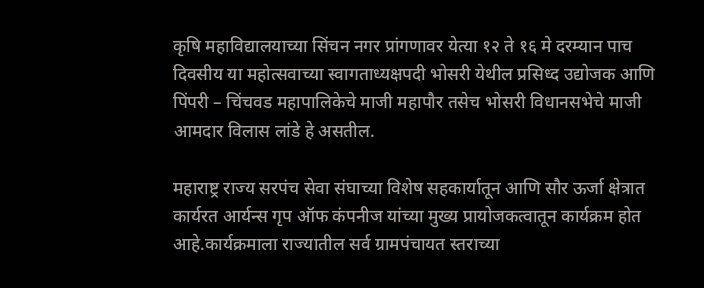कृषि महाविद्यालयाच्या सिंचन नगर प्रांगणावर येत्या १२ ते १६ मे दरम्यान पाच दिवसीय या महोत्सवाच्या स्वागताध्यक्षपदी भोसरी येथील प्रसिध्द उद्योजक आणि पिंपरी – चिंचवड महापालिकेचे माजी महापौर तसेच भोसरी विधानसभेचे माजी आमदार विलास लांडे हे असतील.

महाराष्ट्र राज्य सरपंच सेवा संघाच्या विशेष सहकार्यातून आणि सौर ऊर्जा क्षेत्रात कार्यरत आर्यन्स गृप ऑफ कंपनीज यांच्या मुख्य प्रायोजकत्वातून कार्यक्रम होत आहे.कार्यक्रमाला राज्यातील सर्व ग्रामपंचायत स्तराच्या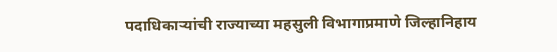पदाधिकाऱ्यांची राज्याच्या महसुली विभागाप्रमाणे जिल्हानिहाय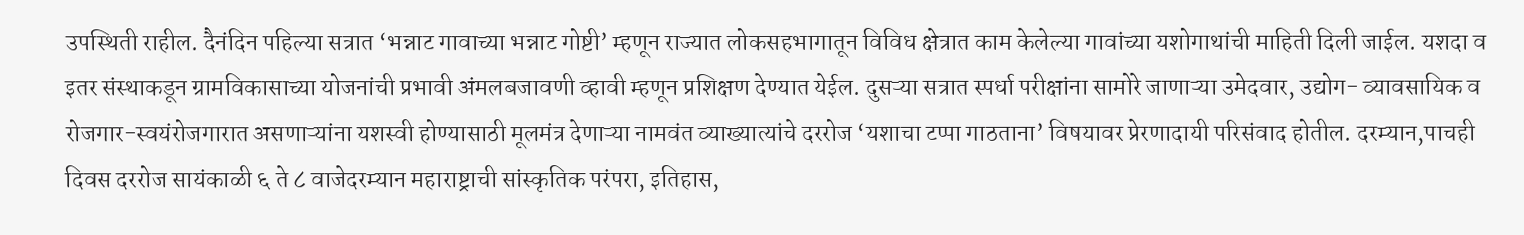उपस्थिती राहील. दैनंदिन पहिल्या सत्रात ‘भन्नाट गावाच्या भन्नाट गोष्टी’ म्हणून राज्यात लोकसहभागातून विविध क्षेत्रात काम केलेल्या गावांच्या यशोगाथांची माहिती दिली जाईल. यशदा व इतर संस्थाकडून ग्रामविकासाच्या योजनांची प्रभावी अंमलबजावणी व्हावी म्हणून प्रशिक्षण देण्यात येईल. दुसऱ्या सत्रात स्पर्धा परीक्षांना सामोरे जाणाऱ्या उमेदवार, उद्योग- व्यावसायिक व रोजगार-स्वयंरोजगारात असणाऱ्यांना यशस्वी होण्यासाठी मूलमंत्र देणाऱ्या नामवंत व्याख्यात्यांचे दररोज ‘यशाचा टप्पा गाठताना’ विषयावर प्रेरणादायी परिसंवाद होतील. दरम्यान,पाचही दिवस दररोज सायंकाळी ६ ते ८ वाजेदरम्यान महाराष्ट्राची सांस्कृतिक परंपरा, इतिहास,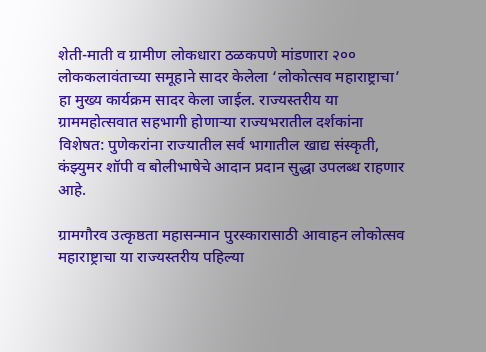शेती-माती व ग्रामीण लोकधारा ठळकपणे मांडणारा २०० लोककलावंताच्या समूहाने सादर केलेला ‘लोकोत्सव महाराष्ट्राचा’ हा मुख्य कार्यक्रम सादर केला जाईल. राज्यस्तरीय या ग्राममहोत्सवात सहभागी होणाऱ्या राज्यभरातील दर्शकांना विशेषत: पुणेकरांना राज्यातील सर्व भागातील खाद्य संस्कृती, कंझ्युमर शॉपी व बोलीभाषेचे आदान प्रदान सुद्धा उपलब्ध राहणार आहे.

ग्रामगौरव उत्कृष्ठता महासन्मान पुरस्कारासाठी आवाहन लोकोत्सव महाराष्ट्राचा या राज्यस्तरीय पहिल्या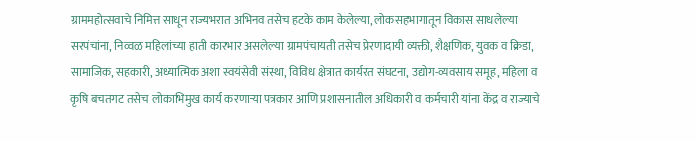ग्राममहोत्सवाचे निमित्त साधून राज्यभरात अभिनव तसेच हटके काम केलेल्या, लोकसहभागातून विकास साधलेल्या सरपंचांना, निव्वळ महिलांच्या हाती कारभार असलेल्या ग्रामपंचायती तसेच प्रेरणादायी व्यक्ती, शैक्षणिक, युवक व क्रिडा, सामाजिक, सहकारी, अध्यात्मिक अशा स्वयंसेवी संस्था, विविध क्षेत्रात कार्यरत संघटना, उद्योग-व्यवसाय समूह, महिला व कृषि बचतगट तसेच लोकाभिमुख कार्य करणाऱ्या पत्रकार आणि प्रशासनातील अधिकारी व कर्मचारी यांना केंद्र व राज्याचे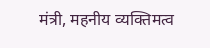मंत्री, महनीय व्यक्तिमत्व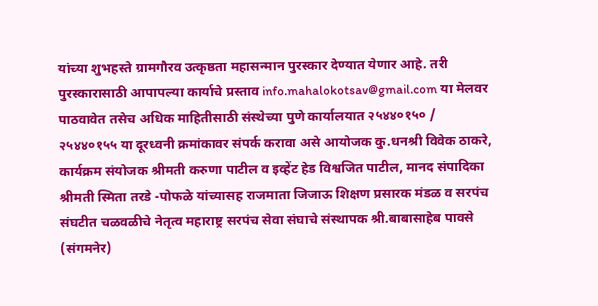यांच्या शुभहस्ते ग्रामगौरव उत्कृष्ठता महासन्मान पुरस्कार देण्यात येणार आहे. तरी पुरस्कारासाठी आपापल्या कार्याचे प्रस्ताव info.mahalokotsav@gmail.com या मेलवर पाठवावेत तसेच अधिक माहितीसाठी संस्थेच्या पुणे कार्यालयात २५४४०१५० / २५४४०१५५ या दूरध्वनी क्रमांकावर संपर्क करावा असे आयोजक कु.धनश्री विवेक ठाकरे, कार्यक्रम संयोजक श्रीमती करुणा पाटील व इव्हेंट हेड विश्वजित पाटील, मानद संपादिका श्रीमती स्मिता तरडे -पोफळे यांच्यासह राजमाता जिजाऊ शिक्षण प्रसारक मंडळ व सरपंच संघटीत चळवळीचे नेतृत्व महाराष्ट्र सरपंच सेवा संघाचे संस्थापक श्री.बाबासाहेब पावसे (संगमनेर)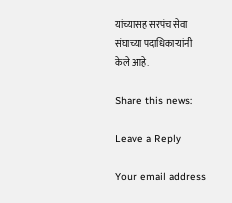यांच्यासह सरपंच सेवा संघाच्या पदाधिकाऱ्यांनी केले आहे.

Share this news:

Leave a Reply

Your email address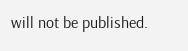will not be published.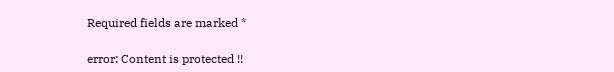Required fields are marked *

error: Content is protected !!